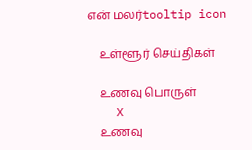என் மலர்tooltip icon

    உள்ளூர் செய்திகள்

    உணவு பொருள்
    X
    உணவு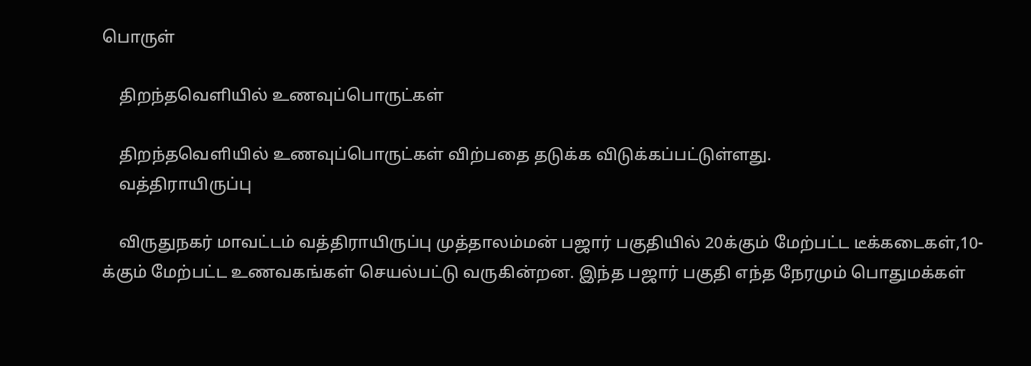பொருள்

    திறந்தவெளியில் உணவுப்பொருட்கள்

    திறந்தவெளியில் உணவுப்பொருட்கள் விற்பதை தடுக்க விடுக்கப்பட்டுள்ளது.
    வத்திராயிருப்பு

    விருதுநகர் மாவட்டம் வத்திராயிருப்பு முத்தாலம்மன் பஜார் பகுதியில் 20க்கும் மேற்பட்ட டீக்கடைகள்,10-க்கும் மேற்பட்ட உணவகங்கள் செயல்பட்டு வருகின்றன. இந்த பஜார் பகுதி எந்த நேரமும் பொதுமக்கள்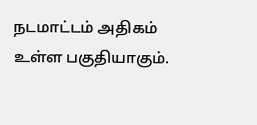நடமாட்டம் அதிகம் உள்ள பகுதியாகும்.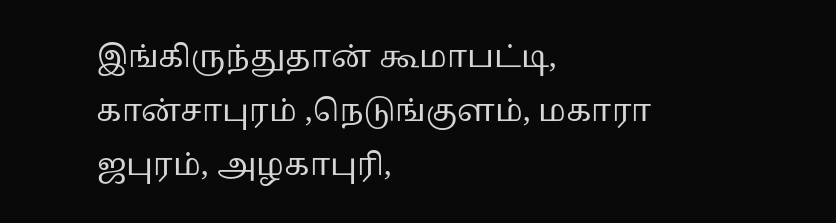இங்கிருந்துதான் கூமாபட்டி, கான்சாபுரம் ,நெடுங்குளம், மகாரா ஜபுரம், அழகாபுரி,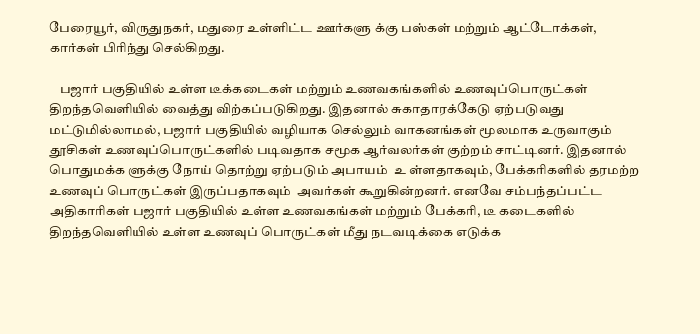பேரையூர், விருதுநகர், மதுரை உள்ளிட்ட ஊர்களு க்கு பஸ்கள் மற்றும் ஆட்டோக்கள், கார்கள் பிரிந்து செல்கிறது.

    பஜார் பகுதியில் உள்ள டீக்கடைகள் மற்றும் உணவகங்களில் உணவுப்பொருட்கள் திறந்தவெளியில் வைத்து விற்கப்படுகிறது. இதனால் சுகாதாரக்கேடு ஏற்படுவது மட்டுமில்லாமல், பஜார் பகுதியில் வழியாக செல்லும் வாகனங்கள் மூலமாக உருவாகும் தூசிகள் உணவுப்பொருட்களில் படிவதாக சமூக ஆர்வலர்கள் குற்றம் சாட்டினர். இதனால் பொதுமக்க ளுக்கு நோய் தொற்று ஏற்படும் அபாயம்  உ ள்ளதாகவும், பேக்கரிகளில் தரமற்ற உணவுப் பொருட்கள் இருப்பதாகவும்  அவர்கள் கூறுகின்றனர். எனவே சம்பந்தப்பட்ட அதிகாரிகள் பஜார் பகுதியில் உள்ள உணவகங்கள் மற்றும் பேக்கரி, டீ கடைகளில் திறந்தவெளியில் உள்ள உணவுப் பொருட்கள் மீது நடவடிக்கை எடுக்க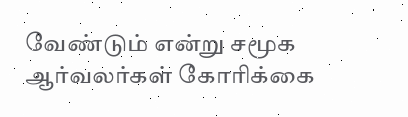வேண்டும் என்று சமூக ஆர்வலர்கள் கோரிக்கை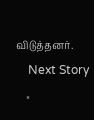விடுத்தனர்.
    Next Story
    ×